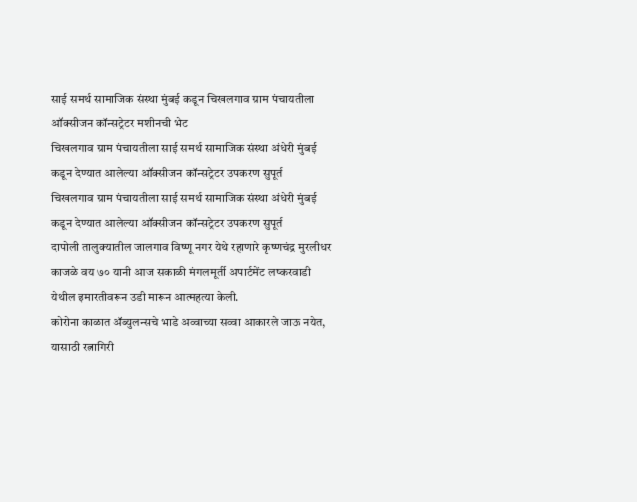साई समर्थ सामाजिक संस्था मुंबई कडून चिखलगाव ग्राम पंचायतीला ऑक्सीजन कॉन्सट्रेटर मशीनची भेट
चिखलगाव ग्राम पंचायतीला साई समर्थ सामाजिक संस्था अंधेरी मुंबई कडून देण्यात आलेल्या ऑक्सीजन कॉन्सट्रेटर उपकरण सुपूर्त
चिखलगाव ग्राम पंचायतीला साई समर्थ सामाजिक संस्था अंधेरी मुंबई कडून देण्यात आलेल्या ऑक्सीजन कॉन्सट्रेटर उपकरण सुपूर्त
दापोली तालुक्यातील जालगाव विष्णू नगर येथे रहाणारे कृष्णचंद्र मुरलीधर काजळे वय ७० यानी आज सकाळी मंगलमूर्ती अपार्टमेंट लष्करवाडी येथील इमारतीवरून उडी मारून आत्महत्या केली.
कोरोना काळात ॲब्युलन्सचे भाडे अव्वाच्या सव्वा आकारले जाऊ नयेत, यासाठी रत्नागिरी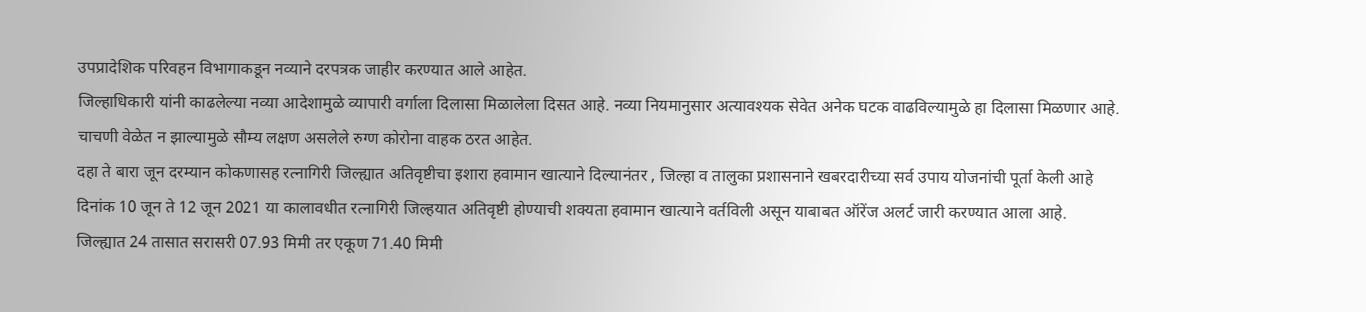उपप्रादेशिक परिवहन विभागाकडून नव्याने दरपत्रक जाहीर करण्यात आले आहेत.
जिल्हाधिकारी यांनी काढलेल्या नव्या आदेशामुळे व्यापारी वर्गाला दिलासा मिळालेला दिसत आहे. नव्या नियमानुसार अत्यावश्यक सेवेत अनेक घटक वाढविल्यामुळे हा दिलासा मिळणार आहे.
चाचणी वेळेत न झाल्यामुळे सौम्य लक्षण असलेले रुग्ण कोरोना वाहक ठरत आहेत.
दहा ते बारा जून दरम्यान कोकणासह रत्नागिरी जिल्ह्यात अतिवृष्टीचा इशारा हवामान खात्याने दिल्यानंतर , जिल्हा व तालुका प्रशासनाने खबरदारीच्या सर्व उपाय योजनांची पूर्ता केली आहे
दिनांक 10 जून ते 12 जून 2021 या कालावधीत रत्नागिरी जिल्हयात अतिवृष्टी होण्याची शक्यता हवामान खात्याने वर्तविली असून याबाबत ऑरेंज अलर्ट जारी करण्यात आला आहे.
जिल्ह्यात 24 तासात सरासरी 07.93 मिमी तर एकूण 71.40 मिमी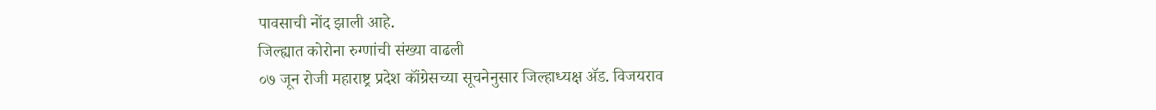पावसाची नोंद झाली आहे.
जिल्ह्यात कोरोना रुग्णांची संख्या वाढली
०७ जून रोजी महाराष्ट्र प्रदेश कॉंग्रेसच्या सूचनेनुसार जिल्हाध्यक्ष ॲड. विजयराव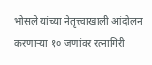भोसले यांच्या नेतृत्त्वाखाली आंदोलन करणाऱ्या १० जणांवर रत्नागिरी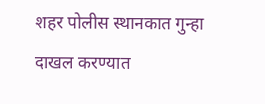शहर पोलीस स्थानकात गुन्हा दाखल करण्यात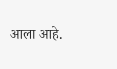आला आहे.